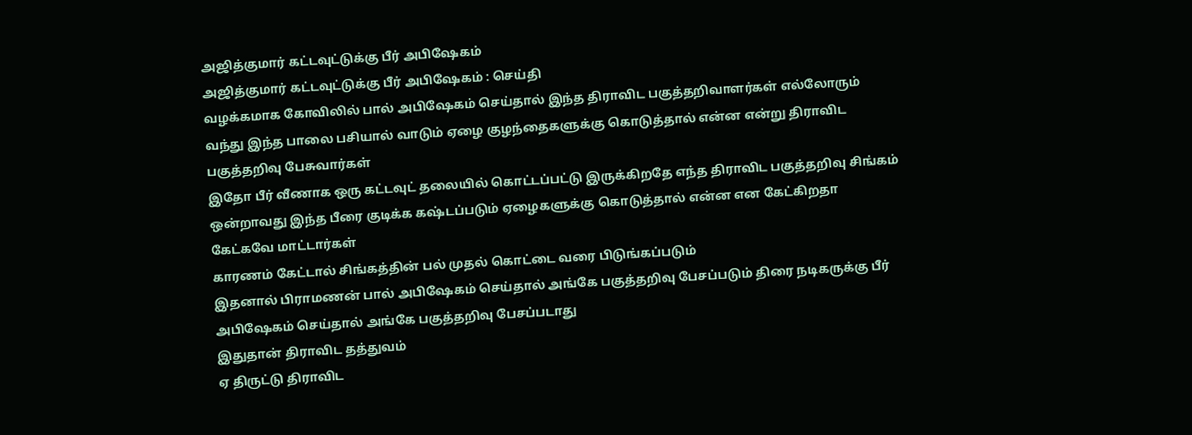அஜித்குமார் கட்டவுட்டுக்கு பீர் அபிஷேகம்
அஜித்குமார் கட்டவுட்டுக்கு பீர் அபிஷேகம் : செய்தி
வழக்கமாக கோவிலில் பால் அபிஷேகம் செய்தால் இந்த திராவிட பகுத்தறிவாளர்கள் எல்லோரும் வந்து இந்த பாலை பசியால் வாடும் ஏழை குழந்தைகளுக்கு கொடுத்தால் என்ன என்று திராவிட பகுத்தறிவு பேசுவார்கள்
இதோ பீர் வீணாக ஒரு கட்டவுட் தலையில் கொட்டப்பட்டு இருக்கிறதே எந்த திராவிட பகுத்தறிவு சிங்கம் ஒன்றாவது இந்த பீரை குடிக்க கஷ்டப்படும் ஏழைகளுக்கு கொடுத்தால் என்ன என கேட்கிறதா கேட்கவே மாட்டார்கள்
காரணம் கேட்டால் சிங்கத்தின் பல் முதல் கொட்டை வரை பிடுங்கப்படும்
இதனால் பிராமணன் பால் அபிஷேகம் செய்தால் அங்கே பகுத்தறிவு பேசப்படும் திரை நடிகருக்கு பீர் அபிஷேகம் செய்தால் அங்கே பகுத்தறிவு பேசப்படாது
இதுதான் திராவிட தத்துவம்
ஏ திருட்டு திராவிட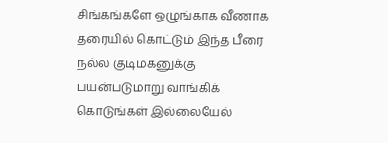சிங்கங்களே ஒழுங்காக வீணாக தரையில் கொட்டும் இந்த பீரை நல்ல குடிமகனுக்கு பயன்படுமாறு வாங்கிக் கொடுங்கள் இல்லையேல்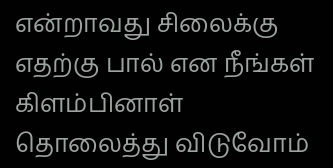என்றாவது சிலைக்கு எதற்கு பால் என நீங்கள் கிளம்பினாள் தொலைத்து விடுவோம்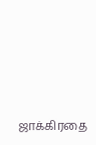ஜாக்கிரதை